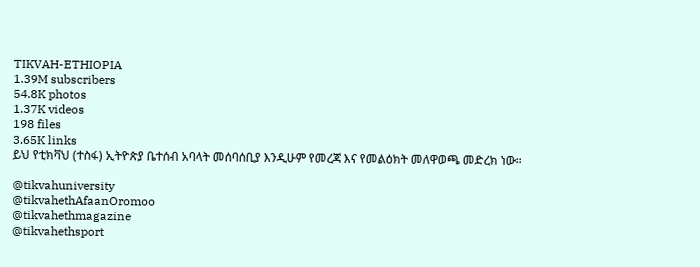TIKVAH-ETHIOPIA
1.39M subscribers
54.8K photos
1.37K videos
198 files
3.65K links
ይህ የቲክቫህ (ተስፋ) ኢትዮጵያ ቤተሰብ አባላት መሰባሰቢያ እንዲሁም የመረጃ እና የመልዕክት መለዋወጫ መድረክ ነው።

@tikvahuniversity
@tikvahethAfaanOromoo
@tikvahethmagazine
@tikvahethsport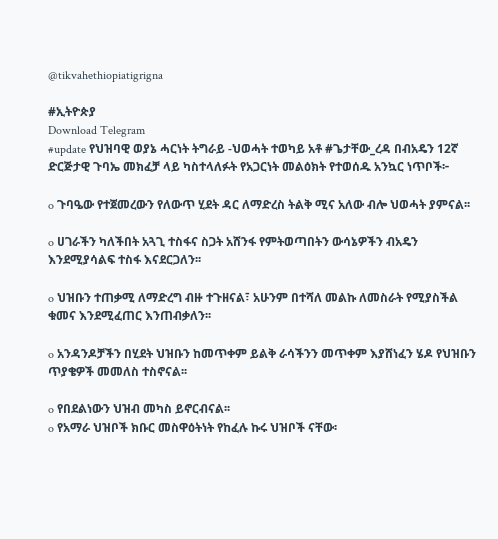@tikvahethiopiatigrigna

#ኢትዮጵያ
Download Telegram
#update የህዝባዊ ወያኔ ሓርነት ትግራይ -ህወሓት ተወካይ አቶ #ጌታቸው_ረዳ በብአዴን 12ኛ ድርጅታዊ ጉባኤ መክፈቻ ላይ ካስተላለፉት የአጋርነት መልዕክት የተወሰዱ አንኳር ነጥቦች፦

o ጉባዔው የተጀመረውን የለውጥ ሂደት ዳር ለማድረስ ትልቅ ሚና አለው ብሎ ህወሓት ያምናል፡፡

o ሀገራችን ካለችበት አጓጊ ተስፋና ስጋት አሸንፋ የምትወጣበትን ውሳኔዎችን ብአዴን እንደሚያሳልፍ ተስፋ እናደርጋለን፡፡

o ህዝቡን ተጠቃሚ ለማድረግ ብዙ ተጉዘናል፣ አሁንም በተሻለ መልኩ ለመስራት የሚያስችል ቁመና እንደሚፈጠር እንጠብቃለን፡፡

o አንዳንዶቻችን በሂደት ህዝቡን ከመጥቀም ይልቅ ራሳችንን መጥቀም እያሸነፈን ሄዶ የህዝቡን ጥያቄዎች መመለስ ተስኖናል፡፡

o የበደልነውን ህዝብ መካስ ይኖርብናል፡፡
o የአማራ ህዝቦች ክቡር መስዋዕትነት የከፈሉ ኩሩ ህዝቦች ናቸው፡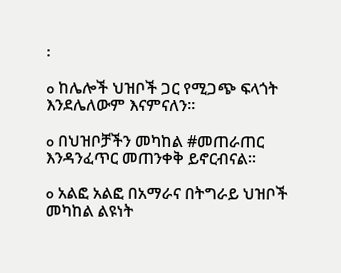፡

o ከሌሎች ህዝቦች ጋር የሚጋጭ ፍላጎት እንደሌለውም እናምናለን፡፡

o በህዝቦቻችን መካከል #መጠራጠር እንዳንፈጥር መጠንቀቅ ይኖርብናል፡፡

o አልፎ አልፎ በአማራና በትግራይ ህዝቦች መካከል ልዩነት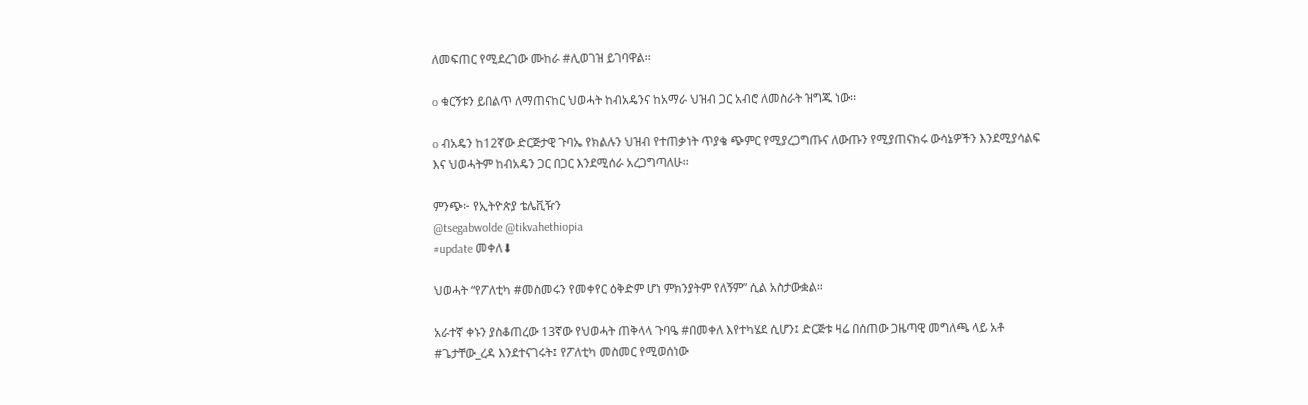ለመፍጠር የሚደረገው ሙከራ #ሊወገዝ ይገባዋል፡፡

o ቁርኝቱን ይበልጥ ለማጠናከር ህወሓት ከብአዴንና ከአማራ ህዝብ ጋር አብሮ ለመስራት ዝግጁ ነው፡፡

o ብአዴን ከ12ኛው ድርጅታዊ ጉባኤ የክልሉን ህዝብ የተጠቃነት ጥያቄ ጭምር የሚያረጋግጡና ለውጡን የሚያጠናክሩ ውሳኔዎችን እንደሚያሳልፍ እና ህወሓትም ከብአዴን ጋር በጋር እንደሚሰራ አረጋግጣለሁ፡፡

ምንጭ፦ የኢትዮጵያ ቴሌቪዥን
@tsegabwolde @tikvahethiopia
#update መቀለ⬇

ህወሓት “የፖለቲካ #መስመሩን የመቀየር ዕቅድም ሆነ ምክንያትም የለኝም” ሲል አስታውቋል።

አራተኛ ቀኑን ያስቆጠረው 13ኛው የህወሓት ጠቅላላ ጉባዔ #በመቀለ እየተካሄደ ሲሆን፤ ድርጅቱ ዛሬ በሰጠው ጋዜጣዊ መግለጫ ላይ አቶ #ጌታቸው_ረዳ እንደተናገሩት፤ የፖለቲካ መስመር የሚወሰነው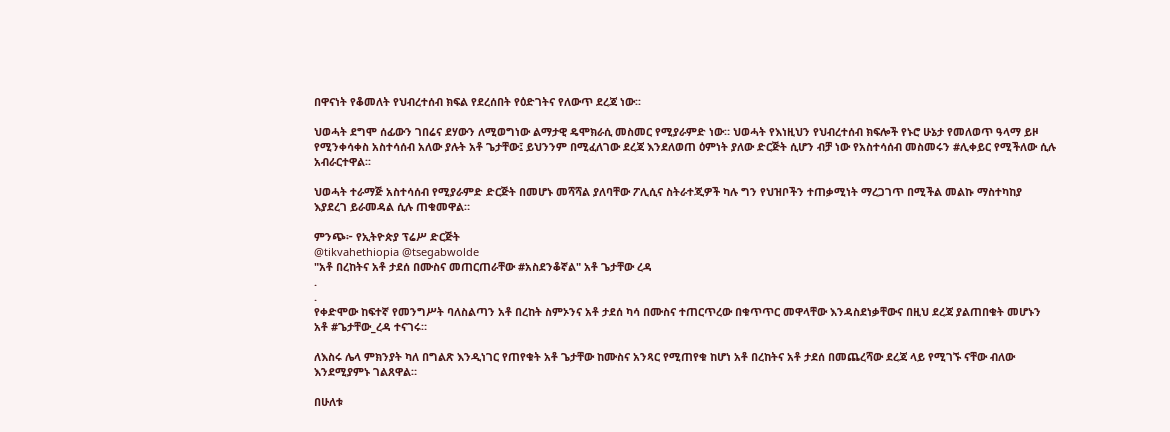በዋናነት የቆመለት የህብረተሰብ ክፍል የደረሰበት የዕድገትና የለውጥ ደረጃ ነው፡፡

ህወሓት ደግሞ ሰፊውን ገበሬና ደሃውን ለሚወግነው ልማታዊ ዴሞክራሲ መስመር የሚያራምድ ነው። ህወሓት የእነዚህን የህብረተሰብ ክፍሎች የኑሮ ሁኔታ የመለወጥ ዓላማ ይዞ የሚንቀሳቀስ አስተሳሰብ አለው ያሉት አቶ ጌታቸው፤ ይህንንም በሚፈለገው ደረጃ እንደለወጠ ዕምነት ያለው ድርጅት ሲሆን ብቻ ነው የአስተሳሰብ መስመሩን #ሊቀይር የሚችለው ሲሉ አብራርተዋል፡፡

ህወሓት ተራማጅ አስተሳሰብ የሚያራምድ ድርጅት በመሆኑ መሻሻል ያለባቸው ፖሊሲና ስትራተጂዎች ካሉ ግን የህዝቦችን ተጠቃሚነት ማረጋገጥ በሚችል መልኩ ማስተካከያ እያደረገ ይራመዳል ሲሉ ጠቁመዋል።

ምንጭ፦ የኢትዮጵያ ፕሬሥ ድርጅት
@tikvahethiopia @tsegabwolde
"አቶ በረከትና አቶ ታደሰ በሙስና መጠርጠራቸው #አስደንቆኛል" አቶ ጌታቸው ረዳ
.
.
የቀድሞው ከፍተኛ የመንግሥት ባለስልጣን አቶ በረከት ስምኦንና አቶ ታደሰ ካሳ በሙስና ተጠርጥረው በቁጥጥር መዋላቸው እንዳስደነቃቸውና በዚህ ደረጃ ያልጠበቁት መሆኑን አቶ #ጌታቸው_ረዳ ተናገሩ።

ለእስሩ ሌላ ምክንያት ካለ በግልጽ እንዲነገር የጠየቁት አቶ ጌታቸው ከሙስና አንጻር የሚጠየቁ ከሆነ አቶ በረከትና አቶ ታደሰ በመጨረሻው ደረጃ ላይ የሚገኙ ናቸው ብለው እንደሚያምኑ ገልጸዋል።

በሁለቱ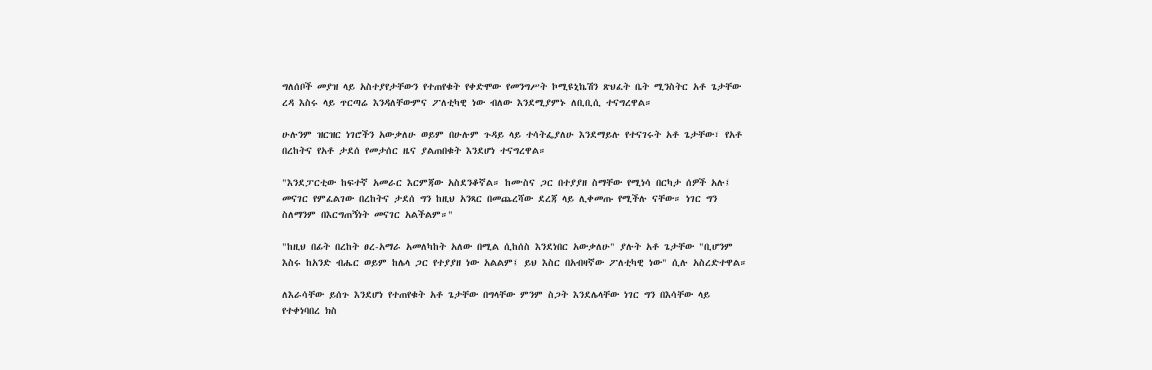ግለሰቦች መያዝ ላይ አስተያየታቸውን የተጠየቁት የቀድሞው የመንግሥት ኮሚዩኒኬሽን ጽህፈት ቤት ሚንስትር አቶ ጌታቸው ረዳ እስሩ ላይ ጥርጣሬ እንዳለቸውምና ፖለቲካዊ ነው ብለው እንደሚያምኑ ለቢቢሲ ተናግረዋል።

ሁሉንም ዝርዝር ነገሮችን አውቃለሁ ወይም በሁሉም ጉዳይ ላይ ተሳትፌያለሁ እንደማይሉ የተናገሩት አቶ ጌታቸው፣ የአቶ በረከትና የአቶ ታደሰ የመታሰር ዜና ያልጠበቁት እንደሆነ ተናግረዋል።

"እንደፓርቲው ከፍተኛ አመራር እርምጃው አስደንቆኛል። ከሙስና ጋር በተያያዘ ስማቸው የሚነሳ በርካታ ሰዎች አሉ፤ መናገር የምፈልገው በረከትና ታደሰ ግን ከዚህ አንጻር በመጨረሻው ደረጃ ላይ ሊቀመጡ የሚችሉ ናቸው። ነገር ግን ስለማንም በእርግጠኝነት መናገር አልችልም።"

"ከዚህ በፊት በረከት ፀረ-አማራ አመለካከት አለው በሚል ሲከሰስ እንደነበር አውቃለሁ" ያሉት አቶ ጌታቸው "ቢሆንም እስሩ ከአንድ ብሔር ወይም ከሌላ ጋር የተያያዘ ነው አልልም፤ ይህ እስር በአብዛኛው ፖለቲካዊ ነው" ሲሉ አስረድተዋል።

ለእራሳቸው ይሰጉ እንደሆነ የተጠየቁት አቶ ጌታቸው በግላቸው ምንም ስጋት እንደሌላቸው ነገር ግን በእሳቸው ላይ የተቀነባበረ ክስ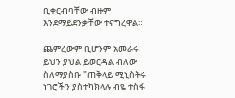ቢቀርብባቸው ብዙም እንደማይደንቃቸው ተናግረዋል።

ጨምረውም ቢሆንም አመራሩ ይህን ያህል ይወርዳል ብለው ስለማያስቡ "ጠቅላይ ሚኒስትሩ ነገሮችን ያስተካክላሉ ብዬ ተስፋ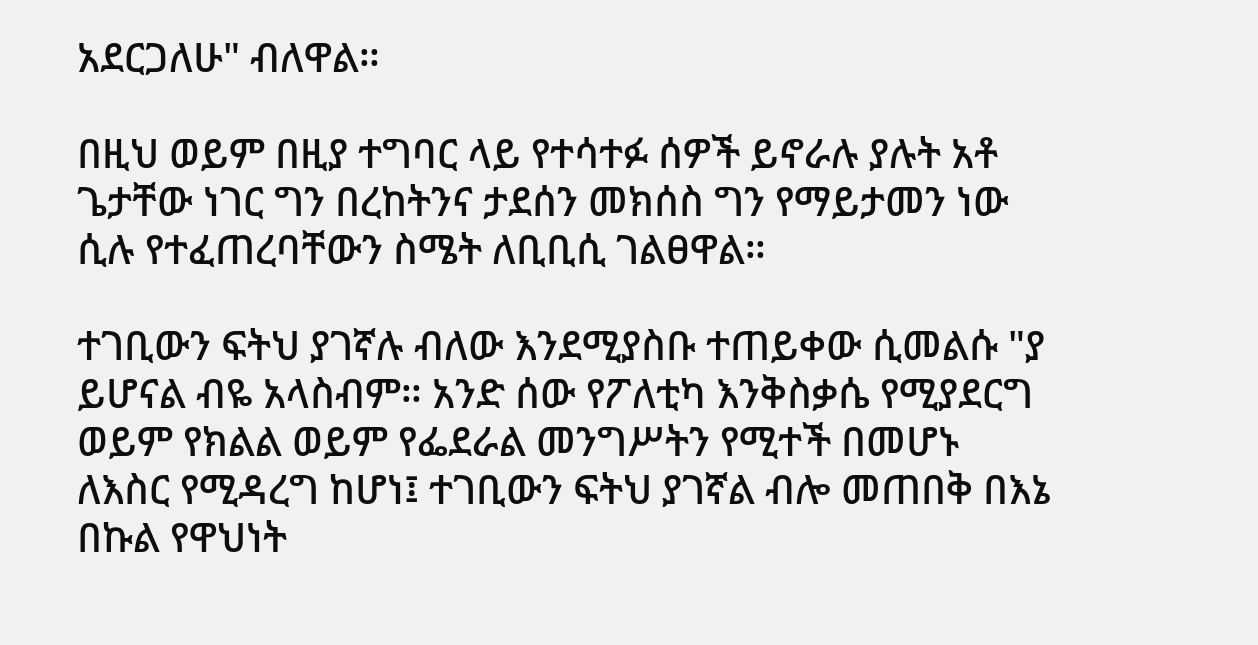አደርጋለሁ" ብለዋል።

በዚህ ወይም በዚያ ተግባር ላይ የተሳተፉ ሰዎች ይኖራሉ ያሉት አቶ ጌታቸው ነገር ግን በረከትንና ታደሰን መክሰስ ግን የማይታመን ነው ሲሉ የተፈጠረባቸውን ስሜት ለቢቢሲ ገልፀዋል።

ተገቢውን ፍትህ ያገኛሉ ብለው እንደሚያስቡ ተጠይቀው ሲመልሱ "ያ ይሆናል ብዬ አላስብም። አንድ ሰው የፖለቲካ እንቅስቃሴ የሚያደርግ ወይም የክልል ወይም የፌደራል መንግሥትን የሚተች በመሆኑ ለእስር የሚዳረግ ከሆነ፤ ተገቢውን ፍትህ ያገኛል ብሎ መጠበቅ በእኔ በኩል የዋህነት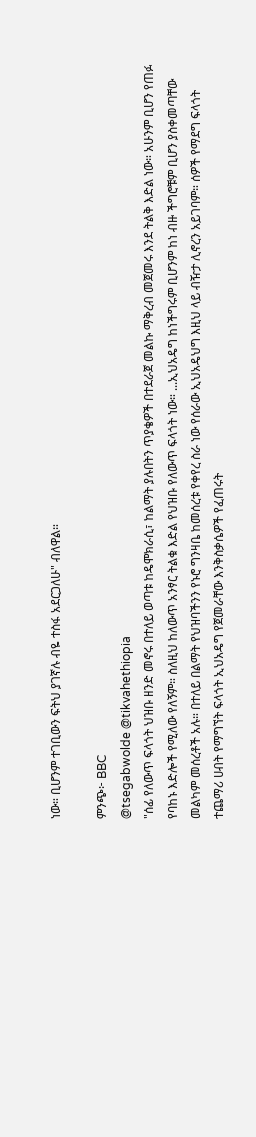ነው። ቢሆንም ተገቢውን ፍትህ ያገኛሉ ብዬ ተስፋ አደርጋለሁ" ብለዋል።

ምንጭ፦ BBC
@tsegabwolde @tikvahethiopia
"ሰፊ የለውጥ ፍላጎት ህዝቡ ዘንድ መኖሩ በተለይ ወጣቱ ከዴሞክራሲ፣ ከልማት ያሉበትን ጥያቄዎች በተደራጀ መልኩ ማቅረብ መጀመሩ እንደ ትልቅ እድል ነው። አሁንም ቢሆን የጠፉ የባከኑ እድሎች የሚለው የለኝም። ስለዚህ ከለውጥ አንፃር ትልቁ እድል የህዝቡ የለውጥ ፍላጎት ነው። ...ኢህአዴግ ከነችግሩም ቢሆንም ከነ ብዙ ችግሮቹም ቢሆን ያስቀመጣቸው መልካም መሰረቶች አሉ። በተለይ በልማት የህዝባችንን የኑሮ ግንዛቤ ከመሰረቱ የቀየረ ስራ ነው የሰራው ኢህአዴህግ እዚህ ላይ ብዥታ ሊኖረን አይገባም። ሰዎች የማደግ ፍላጎት ተጨማሪ ሀብት የማግኘት ፍላጎት ኢህአዴግ የጀመራቸው እንቅስቃሴዎች የፈጠሩት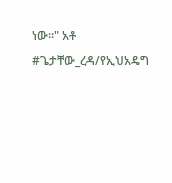ነው።" አቶ #ጌታቸው_ረዳ/የኢህአዴግ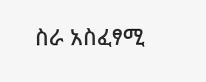ስራ አስፈፃሚ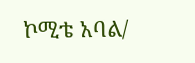ኮሚቴ አባል/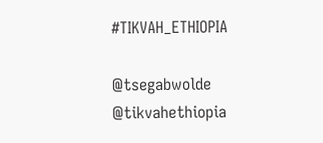#TIKVAH_ETHIOPIA

@tsegabwolde @tikvahethiopia